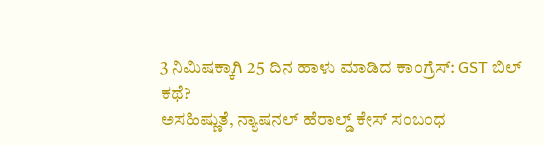3 ನಿಮಿಷಕ್ಕಾಗಿ 25 ದಿನ ಹಾಳು ಮಾಡಿದ ಕಾಂಗ್ರೆಸ್: GST ಬಿಲ್ ಕಥೆ?
ಅಸಹಿಷ್ಣುತೆ, ನ್ಯಾಷನಲ್ ಹೆರಾಲ್ಡ್ ಕೇಸ್ ಸಂಬಂಧ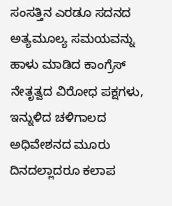ಸಂಸತ್ತಿನ ಎರಡೂ ಸದನದ ಅತ್ಯಮೂಲ್ಯ ಸಮಯವನ್ನು ಹಾಳು ಮಾಡಿದ ಕಾಂಗ್ರೆಸ್ ನೇತೃತ್ವದ ವಿರೋಧ ಪಕ್ಷಗಳು, ಇನ್ನುಳಿದ ಚಳಿಗಾಲದ ಅಧಿವೇಶನದ ಮೂರು ದಿನದಲ್ಲಾದರೂ ಕಲಾಪ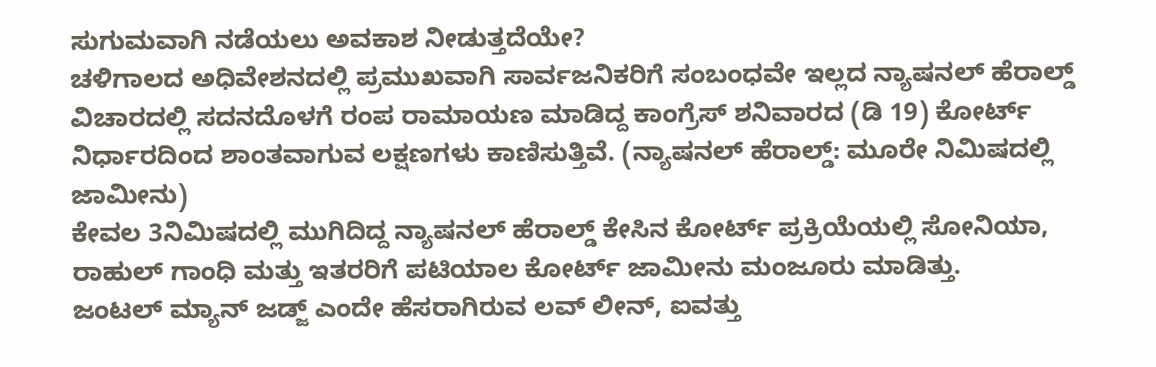ಸುಗುಮವಾಗಿ ನಡೆಯಲು ಅವಕಾಶ ನೀಡುತ್ತದೆಯೇ?
ಚಳಿಗಾಲದ ಅಧಿವೇಶನದಲ್ಲಿ ಪ್ರಮುಖವಾಗಿ ಸಾರ್ವಜನಿಕರಿಗೆ ಸಂಬಂಧವೇ ಇಲ್ಲದ ನ್ಯಾಷನಲ್ ಹೆರಾಲ್ಡ್ ವಿಚಾರದಲ್ಲಿ ಸದನದೊಳಗೆ ರಂಪ ರಾಮಾಯಣ ಮಾಡಿದ್ದ ಕಾಂಗ್ರೆಸ್ ಶನಿವಾರದ (ಡಿ 19) ಕೋರ್ಟ್ ನಿರ್ಧಾರದಿಂದ ಶಾಂತವಾಗುವ ಲಕ್ಷಣಗಳು ಕಾಣಿಸುತ್ತಿವೆ. (ನ್ಯಾಷನಲ್ ಹೆರಾಲ್ಡ್: ಮೂರೇ ನಿಮಿಷದಲ್ಲಿ ಜಾಮೀನು)
ಕೇವಲ 3ನಿಮಿಷದಲ್ಲಿ ಮುಗಿದಿದ್ದ ನ್ಯಾಷನಲ್ ಹೆರಾಲ್ಡ್ ಕೇಸಿನ ಕೋರ್ಟ್ ಪ್ರಕ್ರಿಯೆಯಲ್ಲಿ ಸೋನಿಯಾ, ರಾಹುಲ್ ಗಾಂಧಿ ಮತ್ತು ಇತರರಿಗೆ ಪಟಿಯಾಲ ಕೋರ್ಟ್ ಜಾಮೀನು ಮಂಜೂರು ಮಾಡಿತ್ತು.
ಜಂಟಲ್ ಮ್ಯಾನ್ ಜಡ್ಜ್ ಎಂದೇ ಹೆಸರಾಗಿರುವ ಲವ್ ಲೀನ್, ಐವತ್ತು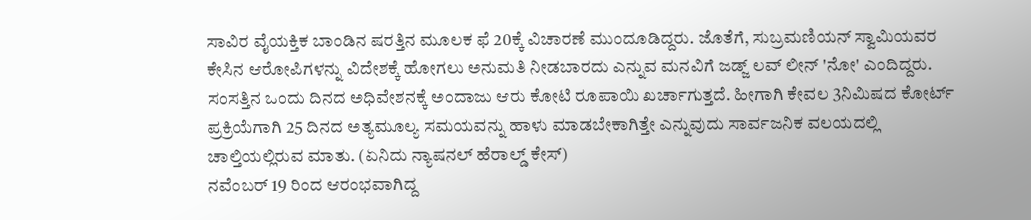ಸಾವಿರ ವೈಯಕ್ತಿಕ ಬಾಂಡಿನ ಷರತ್ತಿನ ಮೂಲಕ ಫೆ 20ಕ್ಕೆ ವಿಚಾರಣೆ ಮುಂದೂಡಿದ್ದರು. ಜೊತೆಗೆ, ಸುಬ್ರಮಣಿಯನ್ ಸ್ವಾಮಿಯವರ ಕೇಸಿನ ಆರೋಪಿಗಳನ್ನು ವಿದೇಶಕ್ಕೆ ಹೋಗಲು ಅನುಮತಿ ನೀಡಬಾರದು ಎನ್ನುವ ಮನವಿಗೆ ಜಡ್ಜ್ ಲವ್ ಲೀನ್ 'ನೋ' ಎಂದಿದ್ದರು.
ಸಂಸತ್ತಿನ ಒಂದು ದಿನದ ಅಧಿವೇಶನಕ್ಕೆ ಅಂದಾಜು ಆರು ಕೋಟಿ ರೂಪಾಯಿ ಖರ್ಚಾಗುತ್ತದೆ. ಹೀಗಾಗಿ ಕೇವಲ 3ನಿಮಿಷದ ಕೋರ್ಟ್ ಪ್ರಕ್ರಿಯೆಗಾಗಿ 25 ದಿನದ ಅತ್ಯಮೂಲ್ಯ ಸಮಯವನ್ನು ಹಾಳು ಮಾಡಬೇಕಾಗಿತ್ತೇ ಎನ್ನುವುದು ಸಾರ್ವಜನಿಕ ವಲಯದಲ್ಲಿ ಚಾಲ್ತಿಯಲ್ಲಿರುವ ಮಾತು. (ಏನಿದು ನ್ಯಾಷನಲ್ ಹೆರಾಲ್ಡ್ ಕೇಸ್)
ನವೆಂಬರ್ 19 ರಿಂದ ಆರಂಭವಾಗಿದ್ದ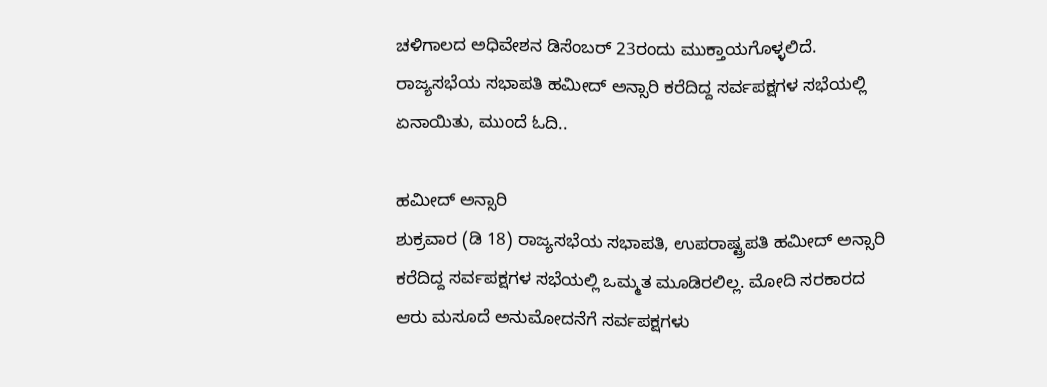ಚಳಿಗಾಲದ ಅಧಿವೇಶನ ಡಿಸೆಂಬರ್ 23ರಂದು ಮುಕ್ತಾಯಗೊಳ್ಳಲಿದೆ. ರಾಜ್ಯಸಭೆಯ ಸಭಾಪತಿ ಹಮೀದ್ ಅನ್ಸಾರಿ ಕರೆದಿದ್ದ ಸರ್ವಪಕ್ಷಗಳ ಸಭೆಯಲ್ಲಿ ಏನಾಯಿತು, ಮುಂದೆ ಓದಿ..

ಹಮೀದ್ ಅನ್ಸಾರಿ
ಶುಕ್ರವಾರ (ಡಿ 18) ರಾಜ್ಯಸಭೆಯ ಸಭಾಪತಿ, ಉಪರಾಷ್ಟ್ರಪತಿ ಹಮೀದ್ ಅನ್ಸಾರಿ ಕರೆದಿದ್ದ ಸರ್ವಪಕ್ಷಗಳ ಸಭೆಯಲ್ಲಿ ಒಮ್ಮತ ಮೂಡಿರಲಿಲ್ಲ. ಮೋದಿ ಸರಕಾರದ ಆರು ಮಸೂದೆ ಅನುಮೋದನೆಗೆ ಸರ್ವಪಕ್ಷಗಳು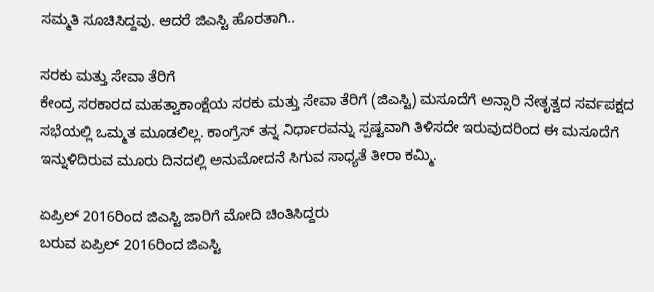ಸಮ್ಮತಿ ಸೂಚಿಸಿದ್ದವು. ಆದರೆ ಜಿಎಸ್ಟಿ ಹೊರತಾಗಿ..

ಸರಕು ಮತ್ತು ಸೇವಾ ತೆರಿಗೆ
ಕೇಂದ್ರ ಸರಕಾರದ ಮಹತ್ವಾಕಾಂಕ್ಷೆಯ ಸರಕು ಮತ್ತು ಸೇವಾ ತೆರಿಗೆ (ಜಿಎಸ್ಟಿ) ಮಸೂದೆಗೆ ಅನ್ಸಾರಿ ನೇತೃತ್ವದ ಸರ್ವಪಕ್ಷದ ಸಭೆಯಲ್ಲಿ ಒಮ್ಮತ ಮೂಡಲಿಲ್ಲ. ಕಾಂಗ್ರೆಸ್ ತನ್ನ ನಿರ್ಧಾರವನ್ನು ಸ್ಪಷ್ಟವಾಗಿ ತಿಳಿಸದೇ ಇರುವುದರಿಂದ ಈ ಮಸೂದೆಗೆ ಇನ್ನುಳಿದಿರುವ ಮೂರು ದಿನದಲ್ಲಿ ಅನುಮೋದನೆ ಸಿಗುವ ಸಾಧ್ಯತೆ ತೀರಾ ಕಮ್ಮಿ.

ಏಪ್ರಿಲ್ 2016ರಿಂದ ಜಿಎಸ್ಟಿ ಜಾರಿಗೆ ಮೋದಿ ಚಿಂತಿಸಿದ್ದರು
ಬರುವ ಏಪ್ರಿಲ್ 2016ರಿಂದ ಜಿಎಸ್ಟಿ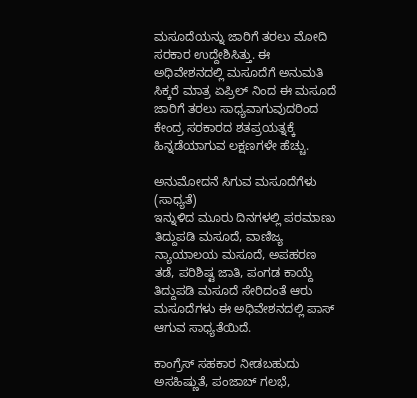ಮಸೂದೆಯನ್ನು ಜಾರಿಗೆ ತರಲು ಮೋದಿ ಸರಕಾರ ಉದ್ದೇಶಿಸಿತ್ತು. ಈ ಅಧಿವೇಶನದಲ್ಲಿ ಮಸೂದೆಗೆ ಅನುಮತಿ ಸಿಕ್ಕರೆ ಮಾತ್ರ ಏಪ್ರಿಲ್ ನಿಂದ ಈ ಮಸೂದೆ ಜಾರಿಗೆ ತರಲು ಸಾಧ್ಯವಾಗುವುದರಿಂದ ಕೇಂದ್ರ ಸರಕಾರದ ಶತಪ್ರಯತ್ನಕ್ಕೆ ಹಿನ್ನಡೆಯಾಗುವ ಲಕ್ಷಣಗಳೇ ಹೆಚ್ಚು.

ಅನುಮೋದನೆ ಸಿಗುವ ಮಸೂದೆಗೆಳು (ಸಾಧ್ಯತೆ)
ಇನ್ನುಳಿದ ಮೂರು ದಿನಗಳಲ್ಲಿ ಪರಮಾಣು ತಿದ್ದುಪಡಿ ಮಸೂದೆ, ವಾಣಿಜ್ಯ ನ್ಯಾಯಾಲಯ ಮಸೂದೆ, ಅಪಹರಣ ತಡೆ, ಪರಿಶಿಷ್ಟ ಜಾತಿ, ಪಂಗಡ ಕಾಯ್ದೆ ತಿದ್ದುಪಡಿ ಮಸೂದೆ ಸೇರಿದಂತೆ ಆರು ಮಸೂದೆಗಳು ಈ ಅಧಿವೇಶನದಲ್ಲಿ ಪಾಸ್ ಆಗುವ ಸಾಧ್ಯತೆಯಿದೆ.

ಕಾಂಗ್ರೆಸ್ ಸಹಕಾರ ನೀಡಬಹುದು
ಅಸಹಿಷ್ಣುತೆ, ಪಂಜಾಬ್ ಗಲಭೆ,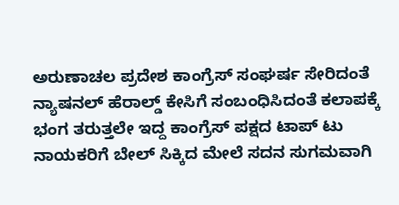ಅರುಣಾಚಲ ಪ್ರದೇಶ ಕಾಂಗ್ರೆಸ್ ಸಂಘರ್ಷ ಸೇರಿದಂತೆ ನ್ಯಾಷನಲ್ ಹೆರಾಲ್ಡ್ ಕೇಸಿಗೆ ಸಂಬಂಧಿಸಿದಂತೆ ಕಲಾಪಕ್ಕೆ ಭಂಗ ತರುತ್ತಲೇ ಇದ್ದ ಕಾಂಗ್ರೆಸ್ ಪಕ್ಷದ ಟಾಪ್ ಟು ನಾಯಕರಿಗೆ ಬೇಲ್ ಸಿಕ್ಕಿದ ಮೇಲೆ ಸದನ ಸುಗಮವಾಗಿ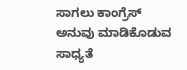ಸಾಗಲು ಕಾಂಗ್ರೆಸ್ ಅನುವು ಮಾಡಿಕೊಡುವ ಸಾಧ್ಯತೆ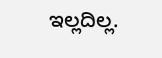ಇಲ್ಲದಿಲ್ಲ.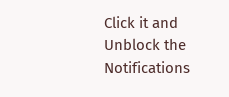Click it and Unblock the Notifications